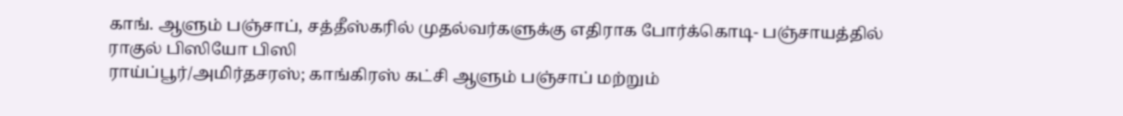காங். ஆளும் பஞ்சாப், சத்தீஸ்கரில் முதல்வர்களுக்கு எதிராக போர்க்கொடி- பஞ்சாயத்தில் ராகுல் பிஸியோ பிஸி
ராய்ப்பூர்/அமிர்தசரஸ்; காங்கிரஸ் கட்சி ஆளும் பஞ்சாப் மற்றும்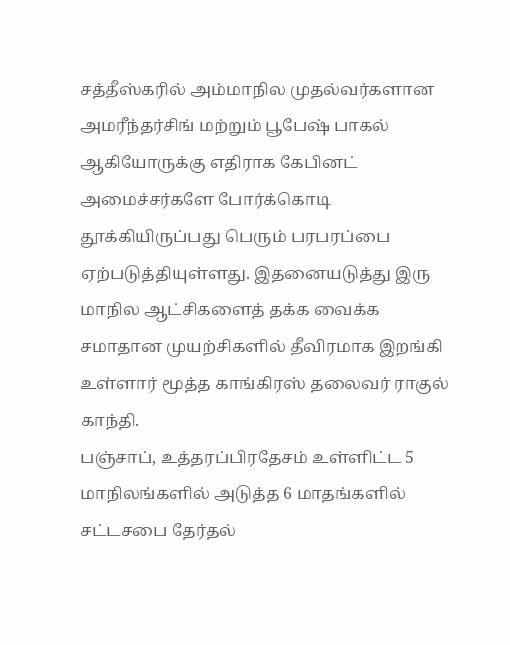சத்தீஸ்கரில் அம்மாநில முதல்வர்களான அமரீந்தர்சிங் மற்றும் பூபேஷ் பாகல் ஆகியோருக்கு எதிராக கேபினட் அமைச்சர்களே போர்க்கொடி தூக்கியிருப்பது பெரும் பரபரப்பை ஏற்படுத்தியுள்ளது. இதனையடுத்து இரு மாநில ஆட்சிகளைத் தக்க வைக்க சமாதான முயற்சிகளில் தீவிரமாக இறங்கி உள்ளார் மூத்த காங்கிரஸ் தலைவர் ராகுல் காந்தி.
பஞ்சாப், உத்தரப்பிரதேசம் உள்ளிட்ட 5 மாநிலங்களில் அடுத்த 6 மாதங்களில் சட்டசபை தேர்தல்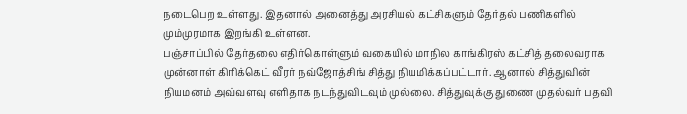நடைபெற உள்ளது. இதனால் அனைத்து அரசியல் கட்சிகளும் தேர்தல் பணிகளில் மும்முரமாக இறங்கி உள்ளன.
பஞ்சாப்பில் தேர்தலை எதிர்கொள்ளும் வகையில் மாநில காங்கிரஸ் கட்சித் தலைவராக முன்னாள் கிரிக்கெட் வீரர் நவ்ஜோத்சிங் சித்து நியமிக்கப்பட்டார். ஆனால் சித்துவின் நியமனம் அவ்வளவு எளிதாக நடந்துவிடவும் முல்லை. சித்துவுக்கு துணை முதல்வர் பதவி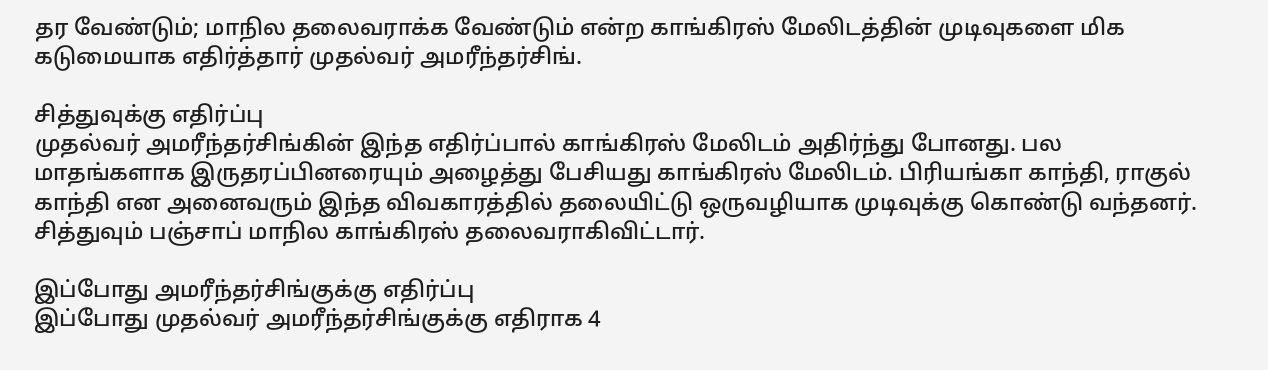தர வேண்டும்; மாநில தலைவராக்க வேண்டும் என்ற காங்கிரஸ் மேலிடத்தின் முடிவுகளை மிக கடுமையாக எதிர்த்தார் முதல்வர் அமரீந்தர்சிங்.

சித்துவுக்கு எதிர்ப்பு
முதல்வர் அமரீந்தர்சிங்கின் இந்த எதிர்ப்பால் காங்கிரஸ் மேலிடம் அதிர்ந்து போனது. பல மாதங்களாக இருதரப்பினரையும் அழைத்து பேசியது காங்கிரஸ் மேலிடம். பிரியங்கா காந்தி, ராகுல் காந்தி என அனைவரும் இந்த விவகாரத்தில் தலையிட்டு ஒருவழியாக முடிவுக்கு கொண்டு வந்தனர். சித்துவும் பஞ்சாப் மாநில காங்கிரஸ் தலைவராகிவிட்டார்.

இப்போது அமரீந்தர்சிங்குக்கு எதிர்ப்பு
இப்போது முதல்வர் அமரீந்தர்சிங்குக்கு எதிராக 4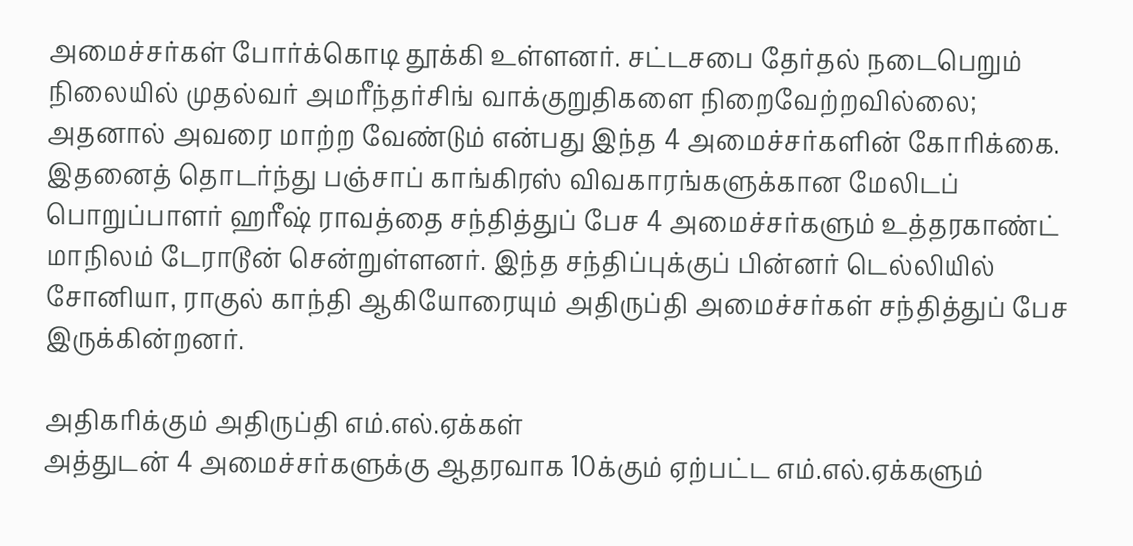அமைச்சர்கள் போர்க்கொடி தூக்கி உள்ளனர். சட்டசபை தேர்தல் நடைபெறும் நிலையில் முதல்வர் அமரீந்தர்சிங் வாக்குறுதிகளை நிறைவேற்றவில்லை; அதனால் அவரை மாற்ற வேண்டும் என்பது இந்த 4 அமைச்சர்களின் கோரிக்கை. இதனைத் தொடர்ந்து பஞ்சாப் காங்கிரஸ் விவகாரங்களுக்கான மேலிடப் பொறுப்பாளர் ஹரீஷ் ராவத்தை சந்தித்துப் பேச 4 அமைச்சர்களும் உத்தரகாண்ட் மாநிலம் டேராடூன் சென்றுள்ளனர். இந்த சந்திப்புக்குப் பின்னர் டெல்லியில் சோனியா, ராகுல் காந்தி ஆகியோரையும் அதிருப்தி அமைச்சர்கள் சந்தித்துப் பேச இருக்கின்றனர்.

அதிகரிக்கும் அதிருப்தி எம்.எல்.ஏக்கள்
அத்துடன் 4 அமைச்சர்களுக்கு ஆதரவாக 10க்கும் ஏற்பட்ட எம்.எல்.ஏக்களும்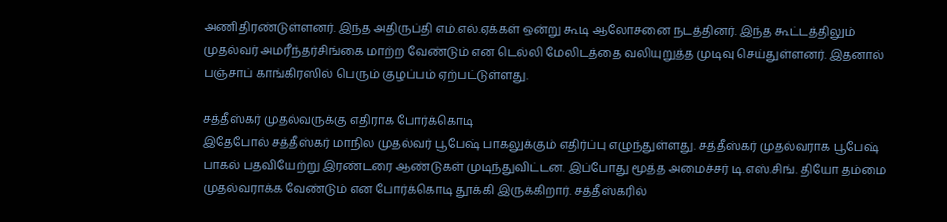அணிதிரண்டுள்ளனர். இந்த அதிருப்தி எம்.எல்.ஏக்கள் ஒன்று கூடி ஆலோசனை நடத்தினர். இந்த கூட்டத்திலும் முதல்வர் அமரீந்தர்சிங்கை மாற்ற வேண்டும் என டெல்லி மேலிடத்தை வலியுறுத்த முடிவு செய்துள்ளனர். இதனால் பஞ்சாப் காங்கிரஸில் பெரும் குழப்பம் ஏற்பட்டுள்ளது.

சத்தீஸ்கர் முதல்வருக்கு எதிராக போர்க்கொடி
இதேபோல் சத்தீஸ்கர் மாநில முதல்வர் பூபேஷ் பாகலுக்கும் எதிர்ப்பு எழுந்துள்ளது. சத்தீஸ்கர் முதல்வராக பூபேஷ் பாகல் பதவியேற்று இரண்டரை ஆண்டுகள் முடிந்துவிட்டன. இப்போது மூத்த அமைச்சர் டி.எஸ்.சிங். தியோ தம்மை முதல்வராக்க வேண்டும் என போர்க்கொடி தூக்கி இருக்கிறார். சத்தீஸ்கரில்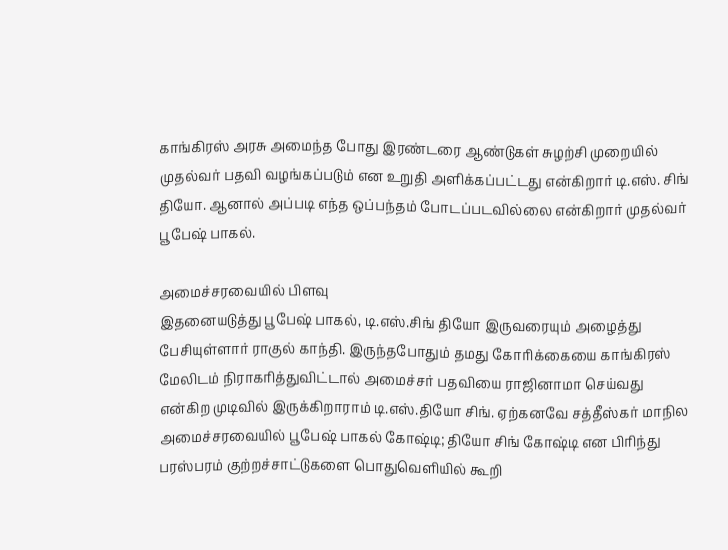காங்கிரஸ் அரசு அமைந்த போது இரண்டரை ஆண்டுகள் சுழற்சி முறையில் முதல்வர் பதவி வழங்கப்படும் என உறுதி அளிக்கப்பட்டது என்கிறார் டி.எஸ். சிங் தியோ. ஆனால் அப்படி எந்த ஒப்பந்தம் போடப்படவில்லை என்கிறார் முதல்வர் பூபேஷ் பாகல்.

அமைச்சரவையில் பிளவு
இதனையடுத்து பூபேஷ் பாகல், டி.எஸ்.சிங் தியோ இருவரையும் அழைத்து பேசியுள்ளார் ராகுல் காந்தி. இருந்தபோதும் தமது கோரிக்கையை காங்கிரஸ் மேலிடம் நிராகரித்துவிட்டால் அமைச்சர் பதவியை ராஜினாமா செய்வது என்கிற முடிவில் இருக்கிறாராம் டி.எஸ்.தியோ சிங். ஏற்கனவே சத்தீஸ்கர் மாநில அமைச்சரவையில் பூபேஷ் பாகல் கோஷ்டி; தியோ சிங் கோஷ்டி என பிரிந்து பரஸ்பரம் குற்றச்சாட்டுகளை பொதுவெளியில் கூறி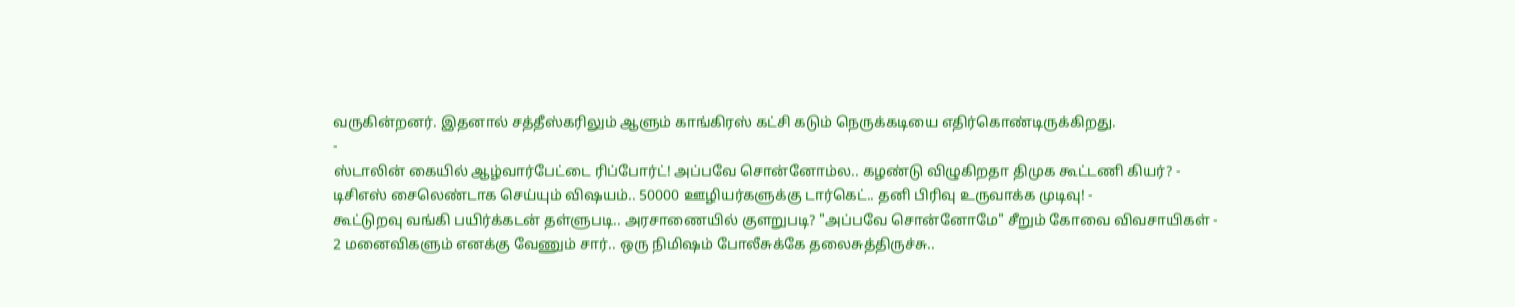வருகின்றனர். இதனால் சத்தீஸ்கரிலும் ஆளும் காங்கிரஸ் கட்சி கடும் நெருக்கடியை எதிர்கொண்டிருக்கிறது.
-
ஸ்டாலின் கையில் ஆழ்வார்பேட்டை ரிப்போர்ட்! அப்பவே சொன்னோம்ல.. கழண்டு விழுகிறதா திமுக கூட்டணி கியர்? -
டிசிஎஸ் சைலெண்டாக செய்யும் விஷயம்.. 50000 ஊழியர்களுக்கு டார்கெட்.. தனி பிரிவு உருவாக்க முடிவு! -
கூட்டுறவு வங்கி பயிர்க்கடன் தள்ளுபடி.. அரசாணையில் குளறுபடி? "அப்பவே சொன்னோமே" சீறும் கோவை விவசாயிகள் -
2 மனைவிகளும் எனக்கு வேணும் சார்.. ஒரு நிமிஷம் போலீசுக்கே தலைசுத்திருச்சு..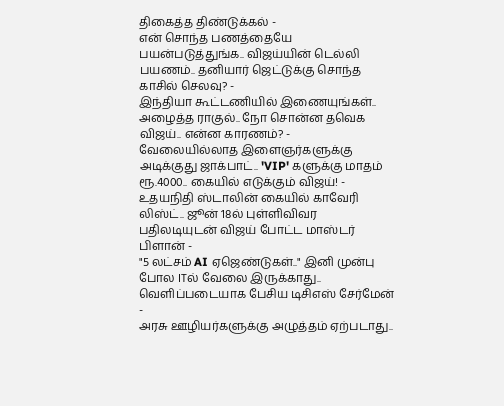திகைத்த திண்டுக்கல் -
என் சொந்த பணத்தையே பயன்படுத்துங்க.. விஜய்யின் டெல்லி பயணம்.. தனியார் ஜெட்டுக்கு சொந்த காசில் செலவு? -
இந்தியா கூட்டணியில் இணையுங்கள்.. அழைத்த ராகுல்.. நோ சொன்ன தவெக விஜய்.. என்ன காரணம்? -
வேலையில்லாத இளைஞர்களுக்கு அடிக்குது ஜாக்பாட்.. 'VIP' களுக்கு மாதம் ரூ.4000.. கையில் எடுக்கும் விஜய்! -
உதயநிதி ஸ்டாலின் கையில் காவேரி லிஸ்ட்.. ஜூன் 18ல் புள்ளிவிவர பதிலடியுடன் விஜய் போட்ட மாஸ்டர் பிளான் -
"5 லட்சம் AI ஏஜெண்டுகள்.." இனி முன்பு போல ITல் வேலை இருக்காது.. வெளிப்படையாக பேசிய டிசிஎஸ் சேர்மேன் -
அரசு ஊழியர்களுக்கு அழுத்தம் ஏற்படாது..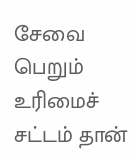சேவை பெறும் உரிமைச் சட்டம் தான்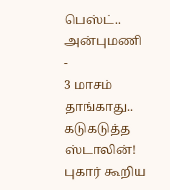பெஸ்ட்.. அன்புமணி -
3 மாசம் தாங்காது.. கடுகடுத்த ஸ்டாலின்! புகார் கூறிய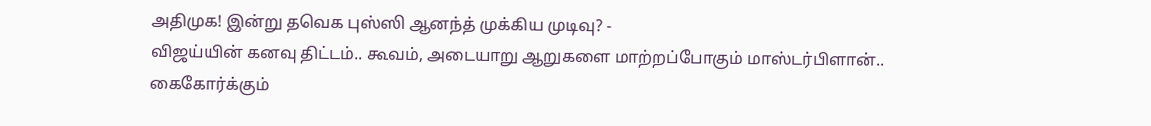அதிமுக! இன்று தவெக புஸ்ஸி ஆனந்த் முக்கிய முடிவு? -
விஜய்யின் கனவு திட்டம்.. கூவம், அடையாறு ஆறுகளை மாற்றப்போகும் மாஸ்டர்பிளான்.. கைகோர்க்கும்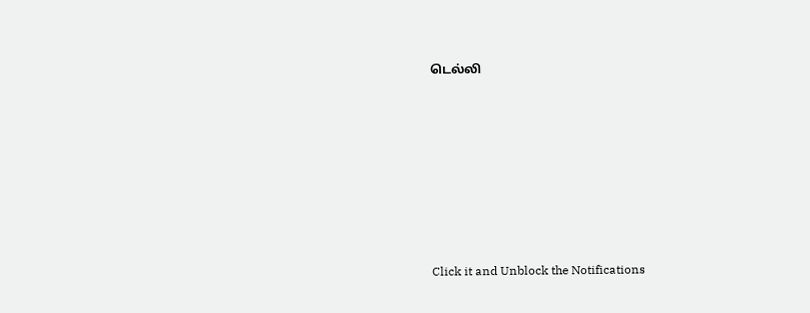டெல்லி












Click it and Unblock the Notifications